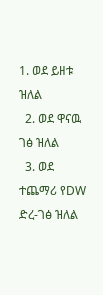1. ወደ ይዘቱ ዝለል
  2. ወደ ዋናዉ ገፅ ዝለል
  3. ወደ ተጨማሪ የDW ድረ-ገፅ ዝለል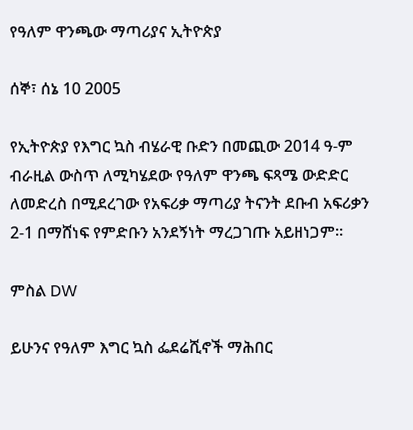የዓለም ዋንጫው ማጣሪያና ኢትዮጵያ

ሰኞ፣ ሰኔ 10 2005

የኢትዮጵያ የእግር ኳስ ብሄራዊ ቡድን በመጪው 2014 ዓ-ም ብራዚል ውስጥ ለሚካሄደው የዓለም ዋንጫ ፍጻሜ ውድድር ለመድረስ በሚደረገው የአፍሪቃ ማጣሪያ ትናንት ደቡብ አፍሪቃን 2-1 በማሸነፍ የምድቡን አንደኝነት ማረጋገጡ አይዘነጋም።

ምስል DW

ይሁንና የዓለም እግር ኳስ ፌደሬሺኖች ማሕበር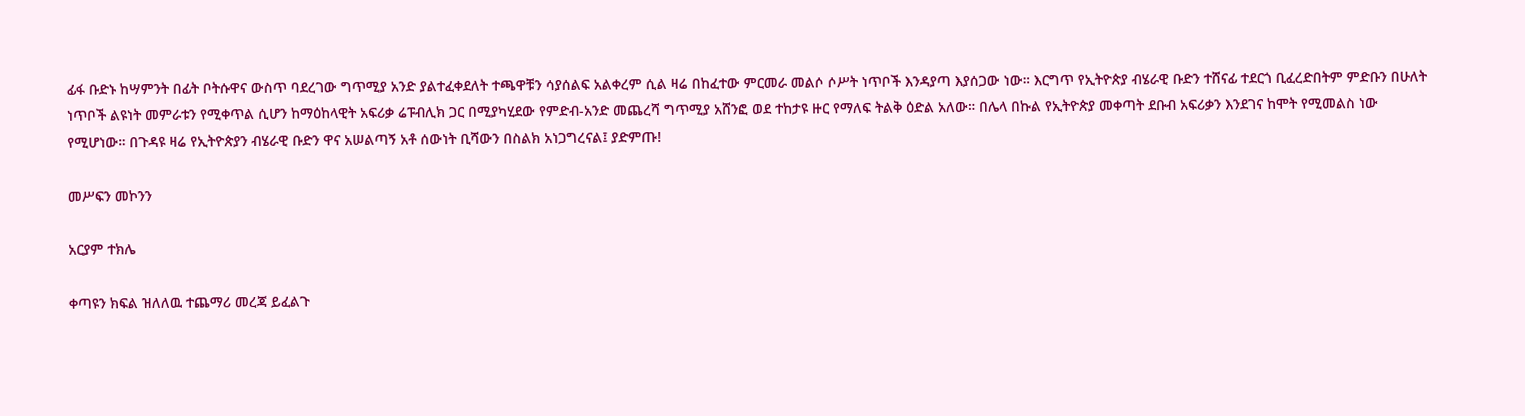ፊፋ ቡድኑ ከሣምንት በፊት ቦትሱዋና ውስጥ ባደረገው ግጥሚያ አንድ ያልተፈቀደለት ተጫዋቹን ሳያሰልፍ አልቀረም ሲል ዛሬ በከፈተው ምርመራ መልሶ ሶሥት ነጥቦች እንዳያጣ እያሰጋው ነው። እርግጥ የኢትዮጵያ ብሄራዊ ቡድን ተሸናፊ ተደርጎ ቢፈረድበትም ምድቡን በሁለት ነጥቦች ልዩነት መምራቱን የሚቀጥል ሲሆን ከማዕከላዊት አፍሪቃ ሬፑብሊክ ጋር በሚያካሂደው የምድብ-አንድ መጨረሻ ግጥሚያ አሸንፎ ወደ ተከታዩ ዙር የማለፍ ትልቅ ዕድል አለው። በሌላ በኩል የኢትዮጵያ መቀጣት ደቡብ አፍሪቃን እንደገና ከሞት የሚመልስ ነው የሚሆነው። በጉዳዩ ዛሬ የኢትዮጵያን ብሄራዊ ቡድን ዋና አሠልጣኝ አቶ ሰውነት ቢሻውን በስልክ አነጋግረናል፤ ያድምጡ!

መሥፍን መኮንን

አርያም ተክሌ

ቀጣዩን ክፍል ዝለለዉ ተጨማሪ መረጃ ይፈልጉ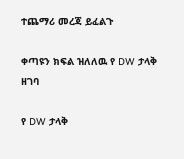ተጨማሪ መረጃ ይፈልጉ

ቀጣዩን ክፍል ዝለለዉ የ DW ታላቅ ዘገባ

የ DW ታላቅ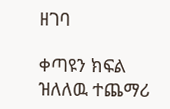ዘገባ

ቀጣዩን ክፍል ዝለለዉ ተጨማሪ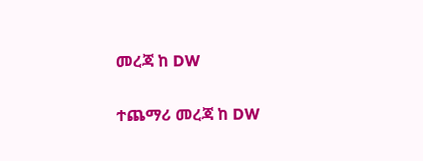መረጃ ከ DW

ተጨማሪ መረጃ ከ DW